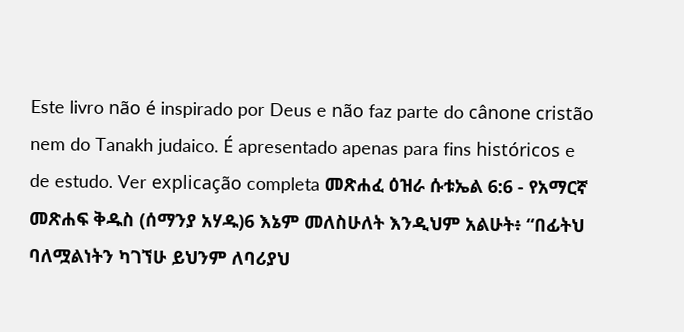Este livro não é inspirado por Deus e não faz parte do cânone cristão nem do Tanakh judaico. É apresentado apenas para fins históricos e de estudo. Ver explicação completa መጽሐፈ ዕዝራ ሱቱኤል 6:6 - የአማርኛ መጽሐፍ ቅዱስ (ሰማንያ አሃዱ)6 እኔም መለስሁለት እንዲህም አልሁት፥ “በፊትህ ባለሟልነትን ካገኘሁ ይህንም ለባሪያህ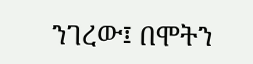ንገረው፤ በሞትን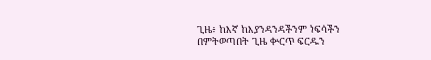ጊዜ፥ ከእኛ ከእያንዳንዳችንም ነፍሳችን በምትወጣበት ጊዜ ቍርጥ ፍርዱን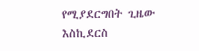የሚያደርግበት ጊዜው እስኪደርስ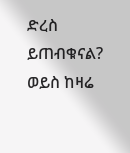ድረስ ይጠብቁናል? ወይስ ከዛሬ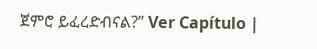ጀምሮ ይፈረድብናል?” Ver Capítulo |